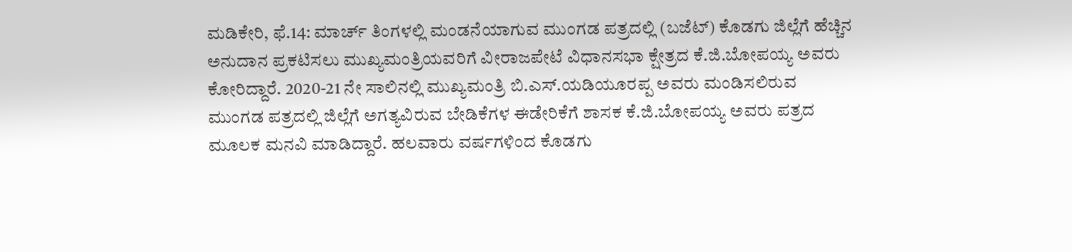ಮಡಿಕೇರಿ, ಫೆ.14: ಮಾರ್ಚ್ ತಿಂಗಳಲ್ಲಿ ಮಂಡನೆಯಾಗುವ ಮುಂಗಡ ಪತ್ರದಲ್ಲಿ (ಬಜೆಟ್) ಕೊಡಗು ಜಿಲ್ಲೆಗೆ ಹೆಚ್ಚಿನ ಅನುದಾನ ಪ್ರಕಟಿಸಲು ಮುಖ್ಯಮಂತ್ರಿಯವರಿಗೆ ವೀರಾಜಪೇಟೆ ವಿಧಾನಸಭಾ ಕ್ಷೇತ್ರದ ಕೆ.ಜಿ.ಬೋಪಯ್ಯ ಅವರು ಕೋರಿದ್ದಾರೆ. 2020-21 ನೇ ಸಾಲಿನಲ್ಲಿ ಮುಖ್ಯಮಂತ್ರಿ ಬಿ.ಎಸ್.ಯಡಿಯೂರಪ್ಪ ಅವರು ಮಂಡಿಸಲಿರುವ ಮುಂಗಡ ಪತ್ರದಲ್ಲಿ ಜಿಲ್ಲೆಗೆ ಅಗತ್ಯವಿರುವ ಬೇಡಿಕೆಗಳ ಈಡೇರಿಕೆಗೆ ಶಾಸಕ ಕೆ.ಜಿ.ಬೋಪಯ್ಯ ಅವರು ಪತ್ರದ ಮೂಲಕ ಮನವಿ ಮಾಡಿದ್ದಾರೆ. ಹಲವಾರು ವರ್ಷಗಳಿಂದ ಕೊಡಗು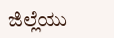ಜಿಲ್ಲೆಯು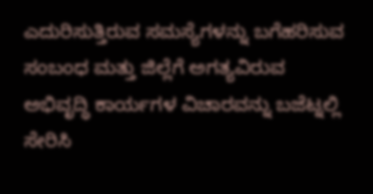ಎದುರಿಸುತ್ತಿರುವ ಸಮಸ್ಯೆಗಳನ್ನು ಬಗೆಹರಿಸುವ ಸಂಬಂಧ ಮತ್ತು ಜಿಲ್ಲೆಗೆ ಅಗತ್ಯವಿರುವ ಅಭಿವೃದ್ಧಿ ಕಾರ್ಯಗಳ ವಿಚಾರವನ್ನು ಬಜೆಟ್ನಲ್ಲಿ ಸೇರಿಸಿ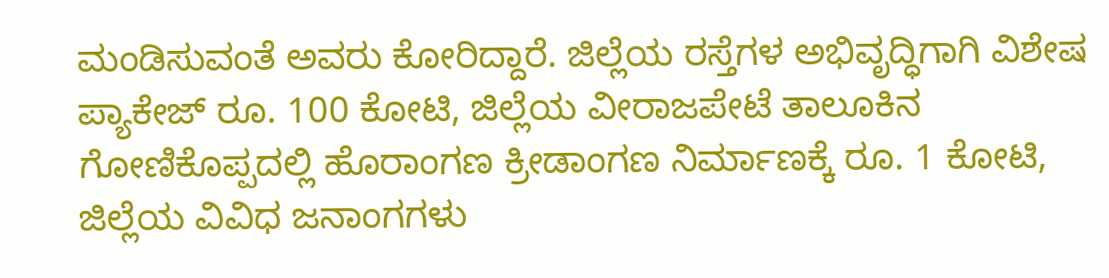ಮಂಡಿಸುವಂತೆ ಅವರು ಕೋರಿದ್ದಾರೆ. ಜಿಲ್ಲೆಯ ರಸ್ತೆಗಳ ಅಭಿವೃದ್ಧಿಗಾಗಿ ವಿಶೇಷ ಪ್ಯಾಕೇಜ್ ರೂ. 100 ಕೋಟಿ, ಜಿಲ್ಲೆಯ ವೀರಾಜಪೇಟೆ ತಾಲೂಕಿನ ಗೋಣಿಕೊಪ್ಪದಲ್ಲಿ ಹೊರಾಂಗಣ ಕ್ರೀಡಾಂಗಣ ನಿರ್ಮಾಣಕ್ಕೆ ರೂ. 1 ಕೋಟಿ, ಜಿಲ್ಲೆಯ ವಿವಿಧ ಜನಾಂಗಗಳು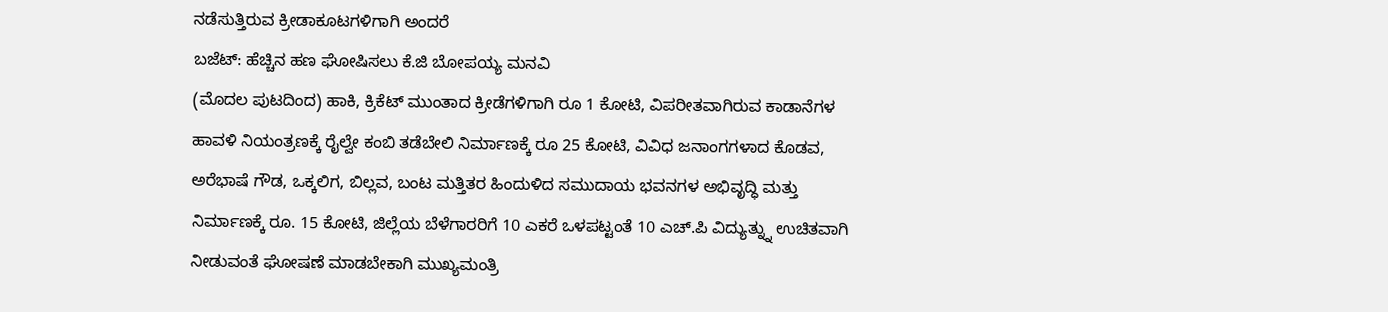ನಡೆಸುತ್ತಿರುವ ಕ್ರೀಡಾಕೂಟಗಳಿಗಾಗಿ ಅಂದರೆ
ಬಜೆಟ್: ಹೆಚ್ಚಿನ ಹಣ ಘೋಷಿಸಲು ಕೆ.ಜಿ ಬೋಪಯ್ಯ ಮನವಿ
(ಮೊದಲ ಪುಟದಿಂದ) ಹಾಕಿ, ಕ್ರಿಕೆಟ್ ಮುಂತಾದ ಕ್ರೀಡೆಗಳಿಗಾಗಿ ರೂ 1 ಕೋಟಿ, ವಿಪರೀತವಾಗಿರುವ ಕಾಡಾನೆಗಳ ಹಾವಳಿ ನಿಯಂತ್ರಣಕ್ಕೆ ರೈಲ್ವೇ ಕಂಬಿ ತಡೆಬೇಲಿ ನಿರ್ಮಾಣಕ್ಕೆ ರೂ 25 ಕೋಟಿ, ವಿವಿಧ ಜನಾಂಗಗಳಾದ ಕೊಡವ, ಅರೆಭಾಷೆ ಗೌಡ, ಒಕ್ಕಲಿಗ, ಬಿಲ್ಲವ, ಬಂಟ ಮತ್ತಿತರ ಹಿಂದುಳಿದ ಸಮುದಾಯ ಭವನಗಳ ಅಭಿವೃದ್ಧಿ ಮತ್ತು ನಿರ್ಮಾಣಕ್ಕೆ ರೂ. 15 ಕೋಟಿ, ಜಿಲ್ಲೆಯ ಬೆಳೆಗಾರರಿಗೆ 10 ಎಕರೆ ಒಳಪಟ್ಟಂತೆ 10 ಎಚ್.ಪಿ ವಿದ್ಯುತ್ನ್ನು ಉಚಿತವಾಗಿ ನೀಡುವಂತೆ ಘೋಷಣೆ ಮಾಡಬೇಕಾಗಿ ಮುಖ್ಯಮಂತ್ರಿ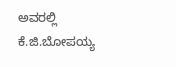ಅವರಲ್ಲಿ ಕೆ.ಜಿ.ಬೋಪಯ್ಯ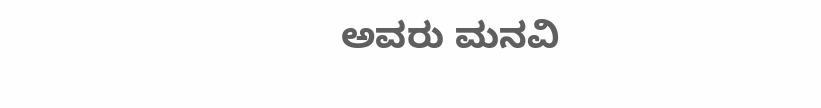ಅವರು ಮನವಿ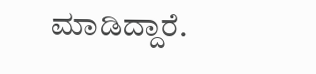ಮಾಡಿದ್ದಾರೆ.